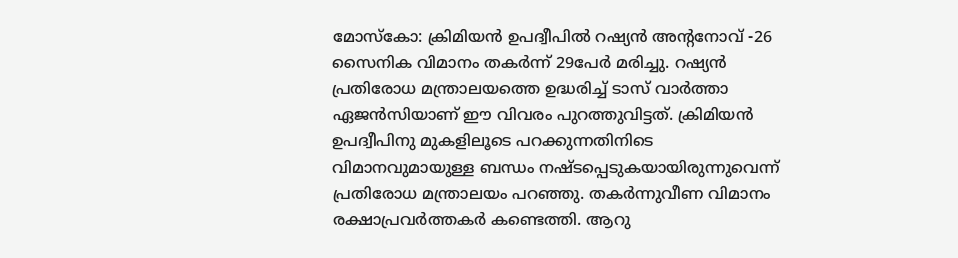മോസ്കോ: ക്രിമിയൻ ഉപദ്വീപിൽ റഷ്യൻ അന്റനോവ് -26 സൈനിക വിമാനം തകർന്ന് 29പേർ മരിച്ചു. റഷ്യൻ പ്രതിരോധ മന്ത്രാലയത്തെ ഉദ്ധരിച്ച് ടാസ് വാർത്താ ഏജൻസിയാണ് ഈ വിവരം പുറത്തുവിട്ടത്. ക്രിമിയൻ ഉപദ്വീപിനു മുകളിലൂടെ പറക്കുന്നതിനിടെ വിമാനവുമായുള്ള ബന്ധം നഷ്ടപ്പെടുകയായിരുന്നുവെന്ന് പ്രതിരോധ മന്ത്രാലയം പറഞ്ഞു. തകർന്നുവീണ വിമാനം രക്ഷാപ്രവർത്തകർ കണ്ടെത്തി. ആറു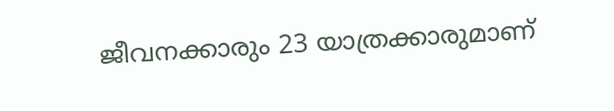ജീവനക്കാരും 23 യാത്രക്കാരുമാണ്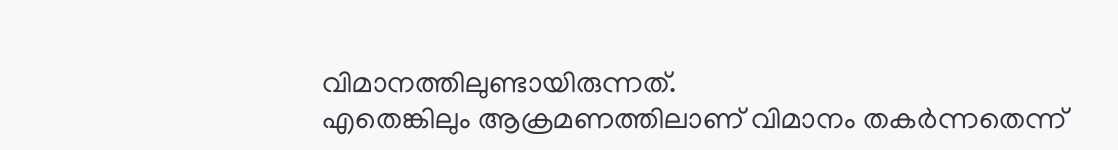വിമാനത്തിലുണ്ടായിരുന്നത്.
എതെങ്കിലും ആക്രമണത്തിലാണ് വിമാനം തകർന്നതെന്ന്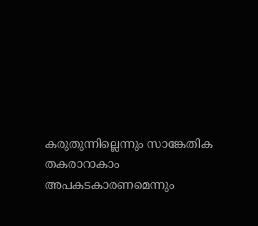കരുതുന്നില്ലെന്നും സാങ്കേതിക തകരാറാകാം അപകടകാരണമെന്നും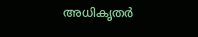അധികൃതർ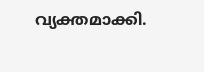വ്യക്തമാക്കി.